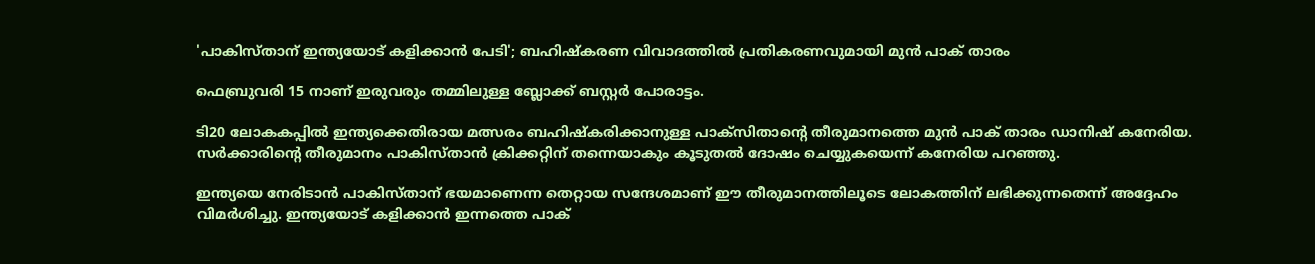'പാകിസ്താന് ഇന്ത്യയോട് കളിക്കാൻ പേടി'; ബഹിഷ്കരണ വിവാദത്തിൽ പ്രതികരണവുമായി മുൻ പാക് താരം

ഫെബ്രുവരി 15 നാണ് ഇരുവരും തമ്മിലുള്ള ബ്ലോക്ക് ബസ്റ്റർ പോരാട്ടം.

ടി20 ലോകകപ്പില്‍ ഇന്ത്യക്കെതിരായ മത്സരം ബഹിഷ്‌കരിക്കാനുള്ള പാക്സിതാന്റെ തീരുമാനത്തെ മുന്‍ പാക് താരം ഡാനിഷ് കനേരിയ. സര്‍ക്കാരിന്റെ തീരുമാനം പാകിസ്താൻ ക്രിക്കറ്റിന് തന്നെയാകും കൂടുതല്‍ ദോഷം ചെയ്യുകയെന്ന് കനേരിയ പറഞ്ഞു.

ഇന്ത്യയെ നേരിടാന്‍ പാകിസ്താന് ഭയമാണെന്ന തെറ്റായ സന്ദേശമാണ് ഈ തീരുമാനത്തിലൂടെ ലോകത്തിന് ലഭിക്കുന്നതെന്ന് അദ്ദേഹം വിമര്‍ശിച്ചു. ഇന്ത്യയോട് കളിക്കാൻ ഇന്നത്തെ പാക്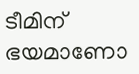ടീമിന് ഭയമാണോ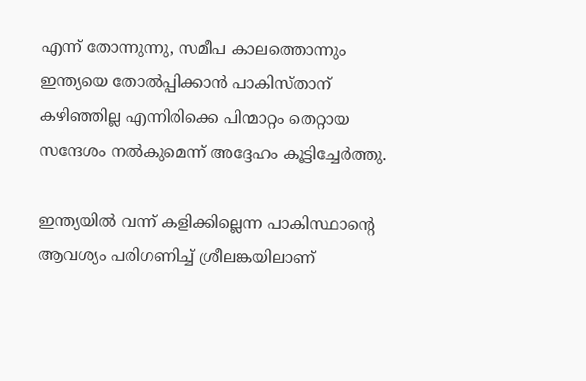എന്ന് തോന്നുന്നു, സമീപ കാലത്തൊന്നും ഇന്ത്യയെ തോൽപ്പിക്കാൻ പാകിസ്താന് കഴിഞ്ഞില്ല എന്നിരിക്കെ പിന്മാറ്റം തെറ്റായ സന്ദേശം നൽകുമെന്ന് അദ്ദേഹം കൂട്ടിച്ചേർത്തു.

ഇന്ത്യയില്‍ വന്ന് കളിക്കില്ലെന്ന പാകിസ്ഥാന്റെ ആവശ്യം പരിഗണിച്ച് ശ്രീലങ്കയിലാണ്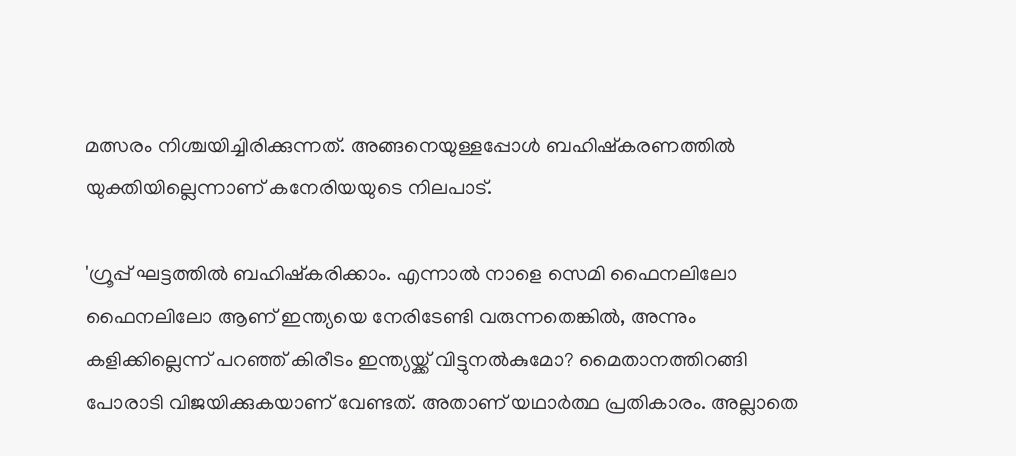മത്സരം നിശ്ചയിച്ചിരിക്കുന്നത്. അങ്ങനെയുള്ളപ്പോള്‍ ബഹിഷ്‌കരണത്തില്‍ യുക്തിയില്ലെന്നാണ് കനേരിയയുടെ നിലപാട്.

'ഗ്രൂപ്പ് ഘട്ടത്തില്‍ ബഹിഷ്‌കരിക്കാം. എന്നാല്‍ നാളെ സെമി ഫൈനലിലോ ഫൈനലിലോ ആണ് ഇന്ത്യയെ നേരിടേണ്ടി വരുന്നതെങ്കില്‍, അന്നും കളിക്കില്ലെന്ന് പറഞ്ഞ് കിരീടം ഇന്ത്യയ്ക്ക് വിട്ടുനല്‍കുമോ? മൈതാനത്തിറങ്ങി പോരാടി വിജയിക്കുകയാണ് വേണ്ടത്. അതാണ് യഥാര്‍ത്ഥ പ്രതികാരം. അല്ലാതെ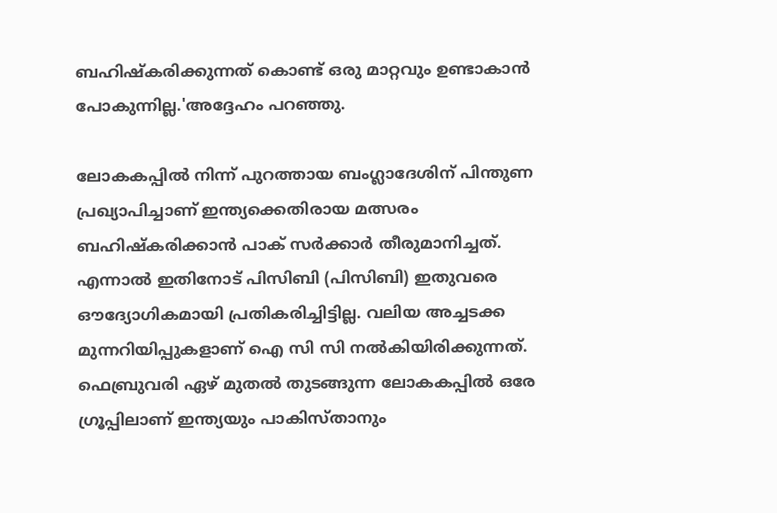ബഹിഷ്‌കരിക്കുന്നത് കൊണ്ട് ഒരു മാറ്റവും ഉണ്ടാകാന്‍ പോകുന്നില്ല.'അദ്ദേഹം പറഞ്ഞു.

ലോകകപ്പിൽ നിന്ന് പുറത്തായ ബംഗ്ലാദേശിന് പിന്തുണ പ്രഖ്യാപിച്ചാണ് ഇന്ത്യക്കെതിരായ മത്സരം ബഹിഷ്കരിക്കാൻ പാക് സർക്കാർ തീരുമാനിച്ചത്. എന്നാൽ ഇതിനോട് പിസിബി (പിസിബി) ഇതുവരെ ഔദ്യോഗികമായി പ്രതികരിച്ചിട്ടില്ല. വലിയ അച്ചടക്ക മുന്നറിയിപ്പുകളാണ് ഐ സി സി നൽകിയിരിക്കുന്നത്. ഫെബ്രുവരി ഏഴ് മുതൽ തുടങ്ങുന്ന ലോകകപ്പിൽ ഒരേ ഗ്രൂപ്പിലാണ് ഇന്ത്യയും പാകിസ്‌താനും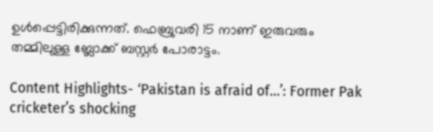ഉൾപ്പെട്ടിരിക്കുന്നത്. ഫെബ്രുവരി 15 നാണ് ഇരുവരും തമ്മിലുള്ള ബ്ലോക്ക് ബസ്റ്റർ പോരാട്ടം.

Content Highlights- ‘Pakistan is afraid of…’: Former Pak cricketer’s shocking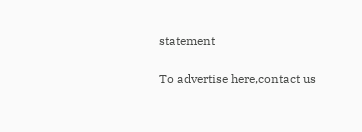statement

To advertise here,contact us